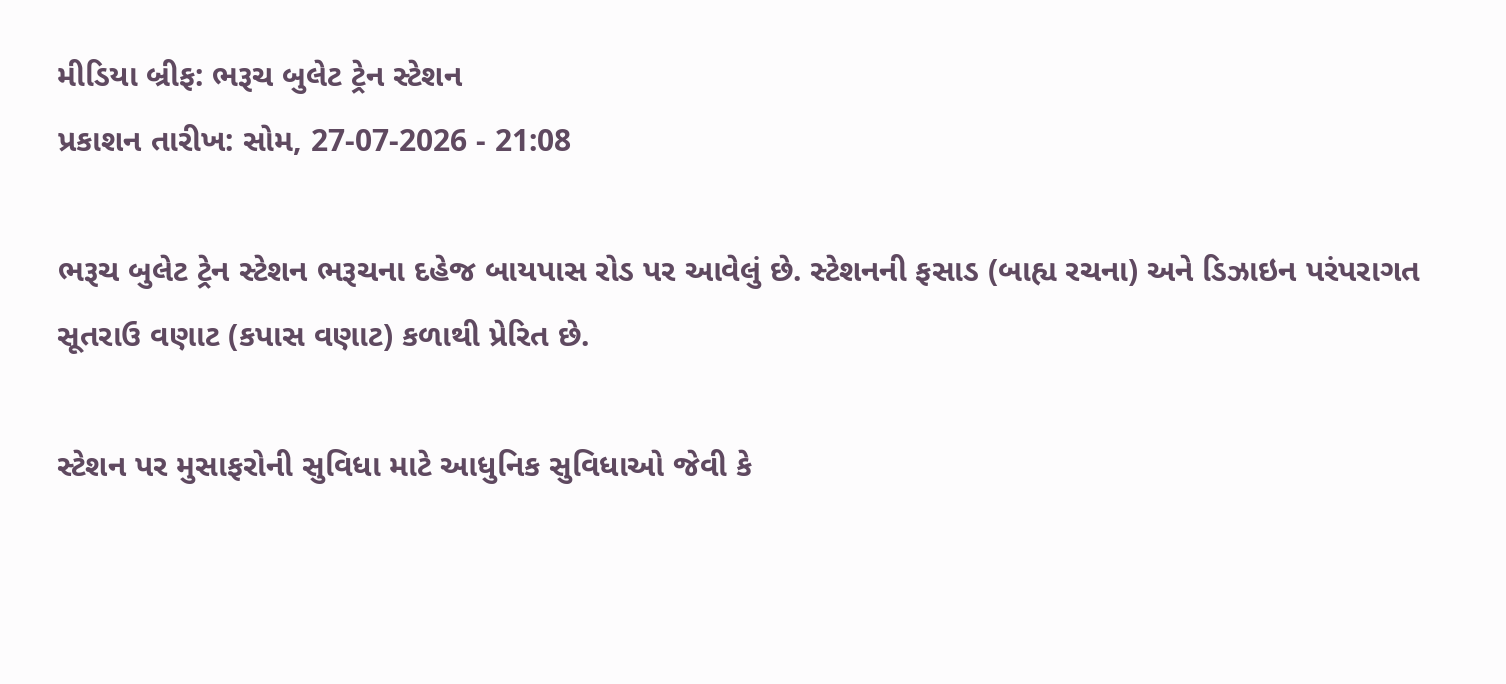મીડિયા બ્રીફ: ભરૂચ બુલેટ ટ્રેન સ્ટેશન
પ્રકાશન તારીખ: સોમ, 27-07-2026 - 21:08

ભરૂચ બુલેટ ટ્રેન સ્ટેશન ભરૂચના દહેજ બાયપાસ રોડ પર આવેલું છે. સ્ટેશનની ફસાડ (બાહ્ય રચના) અને ડિઝાઇન પરંપરાગત સૂતરાઉ વણાટ (કપાસ વણાટ) કળાથી પ્રેરિત છે.

સ્ટેશન પર મુસાફરોની સુવિધા માટે આધુનિક સુવિધાઓ જેવી કે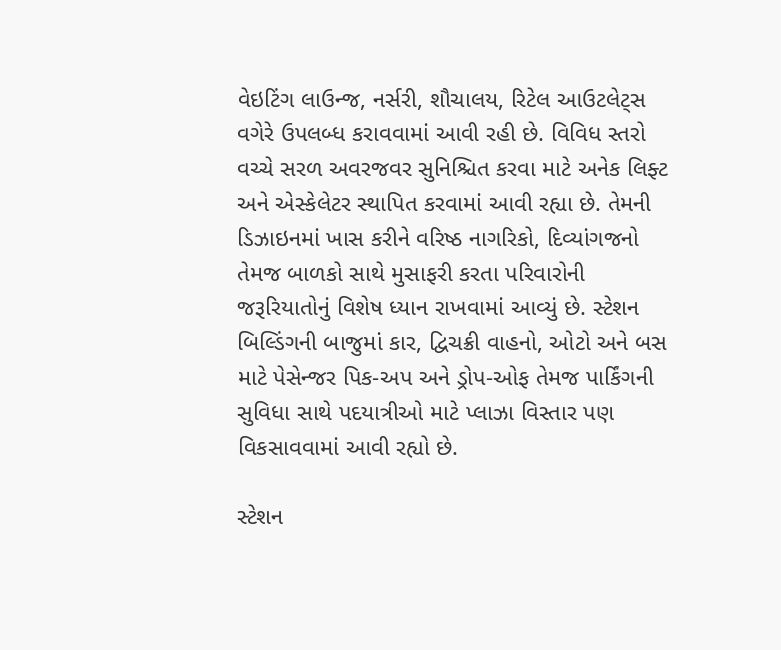વેઇટિંગ લાઉન્જ, નર્સરી, શૌચાલય, રિટેલ આઉટલેટ્સ વગેરે ઉપલબ્ધ કરાવવામાં આવી રહી છે. વિવિધ સ્તરો વચ્ચે સરળ અવરજવર સુનિશ્ચિત કરવા માટે અનેક લિફ્ટ અને એસ્કેલેટર સ્થાપિત કરવામાં આવી રહ્યા છે. તેમની ડિઝાઇનમાં ખાસ કરીને વરિષ્ઠ નાગરિકો, દિવ્યાંગજનો તેમજ બાળકો સાથે મુસાફરી કરતા પરિવારોની જરૂરિયાતોનું વિશેષ ધ્યાન રાખવામાં આવ્યું છે. સ્ટેશન બિલ્ડિંગની બાજુમાં કાર, દ્વિચક્રી વાહનો, ઓટો અને બસ માટે પેસેન્જર પિક-અપ અને ડ્રોપ-ઓફ તેમજ પાર્કિંગની સુવિધા સાથે પદયાત્રીઓ માટે પ્લાઝા વિસ્તાર પણ વિકસાવવામાં આવી રહ્યો છે.

સ્ટેશન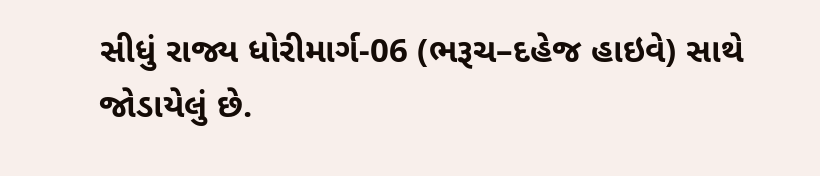સીધું રાજ્ય ધોરીમાર્ગ-06 (ભરૂચ–દહેજ હાઇવે) સાથે જોડાયેલું છે.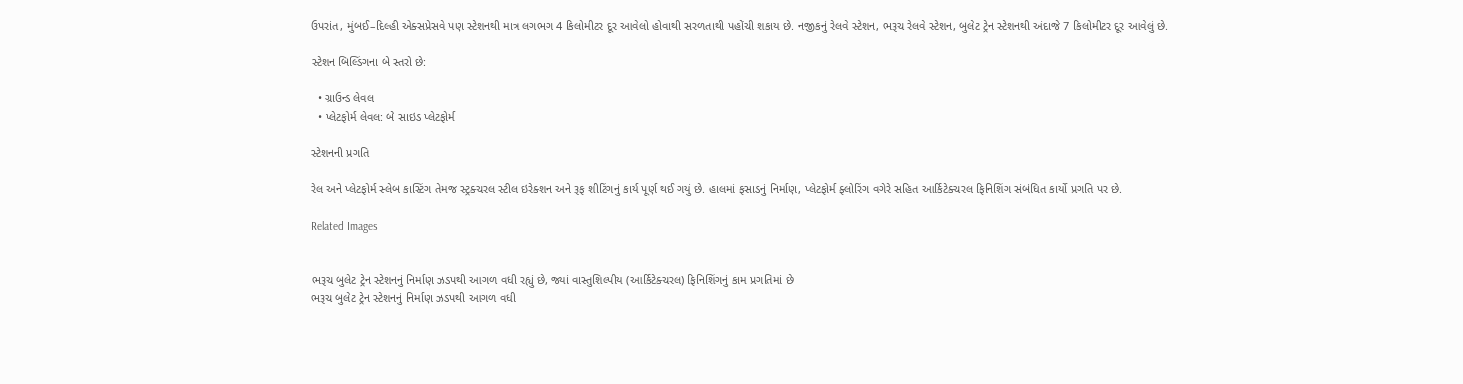ઉપરાંત, મુંબઈ–દિલ્હી એક્સપ્રેસવે પણ સ્ટેશનથી માત્ર લગભગ 4 કિલોમીટર દૂર આવેલો હોવાથી સરળતાથી પહોંચી શકાય છે. નજીકનું રેલવે સ્ટેશન, ભરૂચ રેલવે સ્ટેશન, બુલેટ ટ્રેન સ્ટેશનથી અંદાજે 7 કિલોમીટર દૂર આવેલું છે.

સ્ટેશન બિલ્ડિંગના બે સ્તરો છે:

  • ગ્રાઉન્ડ લેવલ
  • પ્લેટફોર્મ લેવલ: બે સાઇડ પ્લેટફોર્મ

સ્ટેશનની પ્રગતિ

રેલ અને પ્લેટફોર્મ સ્લેબ કાસ્ટિંગ તેમજ સ્ટ્રક્ચરલ સ્ટીલ ઇરેક્શન અને રૂફ શીટિંગનું કાર્ય પૂર્ણ થઈ ગયું છે. હાલમાં ફસાડનું નિર્માણ, પ્લેટફોર્મ ફ્લોરિંગ વગેરે સહિત આર્કિટેક્ચરલ ફિનિશિંગ સંબંધિત કાર્યો પ્રગતિ પર છે.

Related Images


ભરૂચ બુલેટ ટ્રેન સ્ટેશનનું નિર્માણ ઝડપથી આગળ વધી રહ્યું છે, જ્યાં વાસ્તુશિલ્પીય (આર્કિટેક્ચરલ) ફિનિશિંગનું કામ પ્રગતિમાં છે
ભરૂચ બુલેટ ટ્રેન સ્ટેશનનું નિર્માણ ઝડપથી આગળ વધી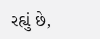રહ્યું છે,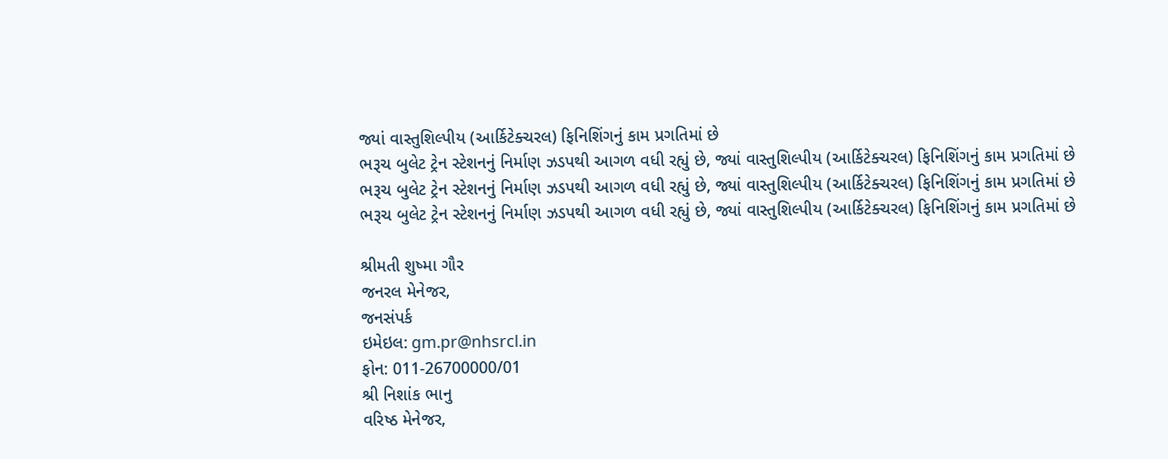જ્યાં વાસ્તુશિલ્પીય (આર્કિટેક્ચરલ) ફિનિશિંગનું કામ પ્રગતિમાં છે
ભરૂચ બુલેટ ટ્રેન સ્ટેશનનું નિર્માણ ઝડપથી આગળ વધી રહ્યું છે, જ્યાં વાસ્તુશિલ્પીય (આર્કિટેક્ચરલ) ફિનિશિંગનું કામ પ્રગતિમાં છે
ભરૂચ બુલેટ ટ્રેન સ્ટેશનનું નિર્માણ ઝડપથી આગળ વધી રહ્યું છે, જ્યાં વાસ્તુશિલ્પીય (આર્કિટેક્ચરલ) ફિનિશિંગનું કામ પ્રગતિમાં છે
ભરૂચ બુલેટ ટ્રેન સ્ટેશનનું નિર્માણ ઝડપથી આગળ વધી રહ્યું છે, જ્યાં વાસ્તુશિલ્પીય (આર્કિટેક્ચરલ) ફિનિશિંગનું કામ પ્રગતિમાં છે

શ્રીમતી શુષ્મા ગૌર
જનરલ મેનેજર,
જનસંપર્ક
ઇમેઇલ: gm.pr@nhsrcl.in
ફોન: 011-26700000/01
શ્રી નિશાંક ભાનુ
વરિષ્ઠ મેનેજર,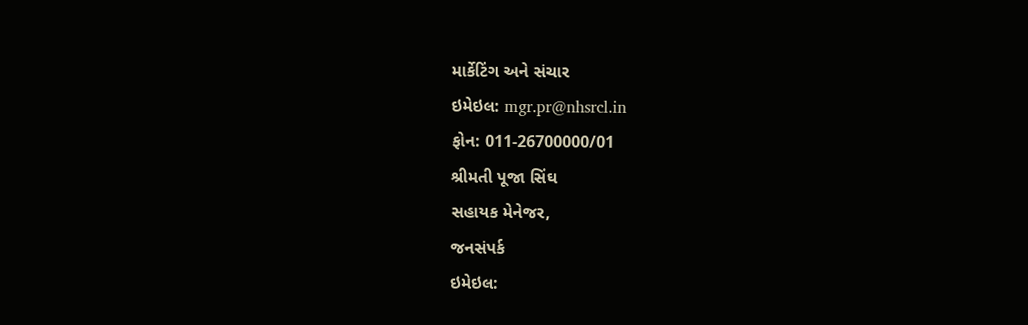માર્કેટિંગ અને સંચાર
ઇમેઇલ: mgr.pr@nhsrcl.in
ફોન: 011-26700000/01
શ્રીમતી પૂજા સિંઘ
સહાયક મેનેજર,
જનસંપર્ક
ઇમેઇલ: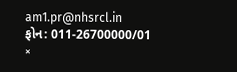am1.pr@nhsrcl.in
ફોન: 011-26700000/01
×